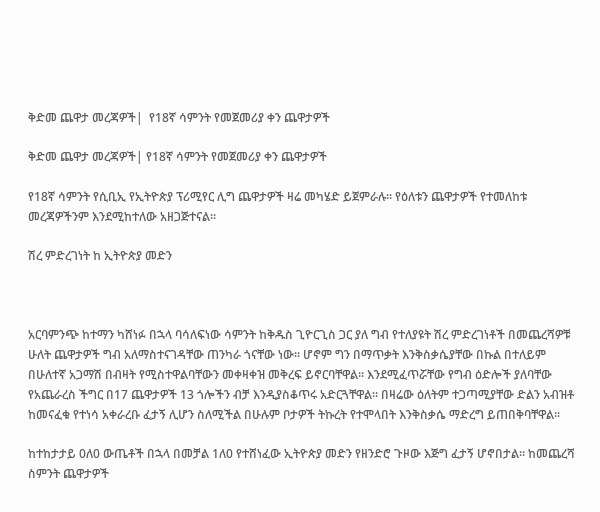ቅድመ ጨዋታ መረጃዎች|  የ18ኛ ሳምንት የመጀመሪያ ቀን ጨዋታዎች

ቅድመ ጨዋታ መረጃዎች| የ18ኛ ሳምንት የመጀመሪያ ቀን ጨዋታዎች

የ18ኛ ሳምንት የሲቢኢ የኢትዮጵያ ፕሪሚየር ሊግ ጨዋታዎች ዛሬ መካሄድ ይጀምራሉ። የዕለቱን ጨዋታዎች የተመለከቱ መረጃዎችንም እንደሚከተለው አዘጋጅተናል።

ሽረ ምድረገነት ከ ኢትዮጵያ መድን



አርባምንጭ ከተማን ካሸነፉ በኋላ ባሳለፍነው ሳምንት ከቅዱስ ጊዮርጊስ ጋር ያለ ግብ የተለያዩት ሽረ ምድረገነቶች በመጨረሻዎቹ ሁለት ጨዋታዎች ግብ አለማስተናገዳቸው ጠንካራ ጎናቸው ነው። ሆኖም ግን በማጥቃት እንቅስቃሴያቸው በኩል በተለይም በሁለተኛ አጋማሽ በብዛት የሚስተዋልባቸውን መቀዛቀዝ መቅረፍ ይኖርባቸዋል። እንደሚፈጥሯቸው የግብ ዕድሎች ያለባቸው የአጨራረስ ችግር በ17 ጨዋታዎች 13 ጎሎችን ብቻ እንዲያስቆጥሩ አድርጓቸዋል። በዛሬው ዕለትም ተጋጣሚያቸው ድልን አብዝቶ ከመናፈቁ የተነሳ አቀራረቡ ፈታኝ ሊሆን ስለሚችል በሁሉም ቦታዎች ትኩረት የተሞላበት እንቅስቃሴ ማድረግ ይጠበቅባቸዋል።

ከተከታታይ 0ለ0 ውጤቶች በኋላ በመቻል 1ለ0 የተሸነፈው ኢትዮጵያ መድን የዘንድሮ ጉዞው እጅግ ፈታኝ ሆኖበታል። ከመጨረሻ ስምንት ጨዋታዎች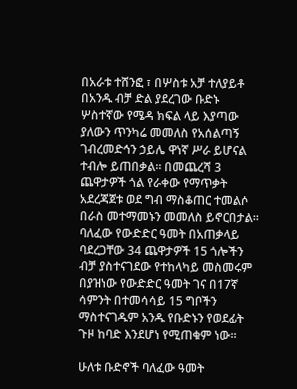በአራቱ ተሸንፎ ፣ በሦስቱ አቻ ተለያይቶ በአንዱ ብቻ ድል ያደረገው ቡድኑ ሦስተኛው የሜዳ ክፍል ላይ እያጣው ያለውን ጥንካሬ መመለስ የአሰልጣኝ ገብረመድኅን ኃይሌ ዋነኛ ሥራ ይሆናል ተብሎ ይጠበቃል። በመጨረሻ 3 ጨዋታዎች ጎል የራቀው የማጥቃት አደረጃጀቱ ወደ ግብ ማስቆጠር ተመልሶ በራስ መተማመኑን መመለስ ይኖርበታል። ባለፈው የውድድር ዓመት በአጠቃላይ ባደረጋቸው 34 ጨዋታዎች 15 ጎሎችን ብቻ ያስተናገደው የተከላካይ መስመሩም በያዝነው የውድድር ዓመት ገና በ17ኛ ሳምንት በተመሳሳይ 15 ግቦችን ማስተናገዱም አንዱ የቡድኑን የወደፊት ጉዞ ከባድ እንደሆነ የሚጠቁም ነው።

ሁለቱ ቡድኖች ባለፈው ዓመት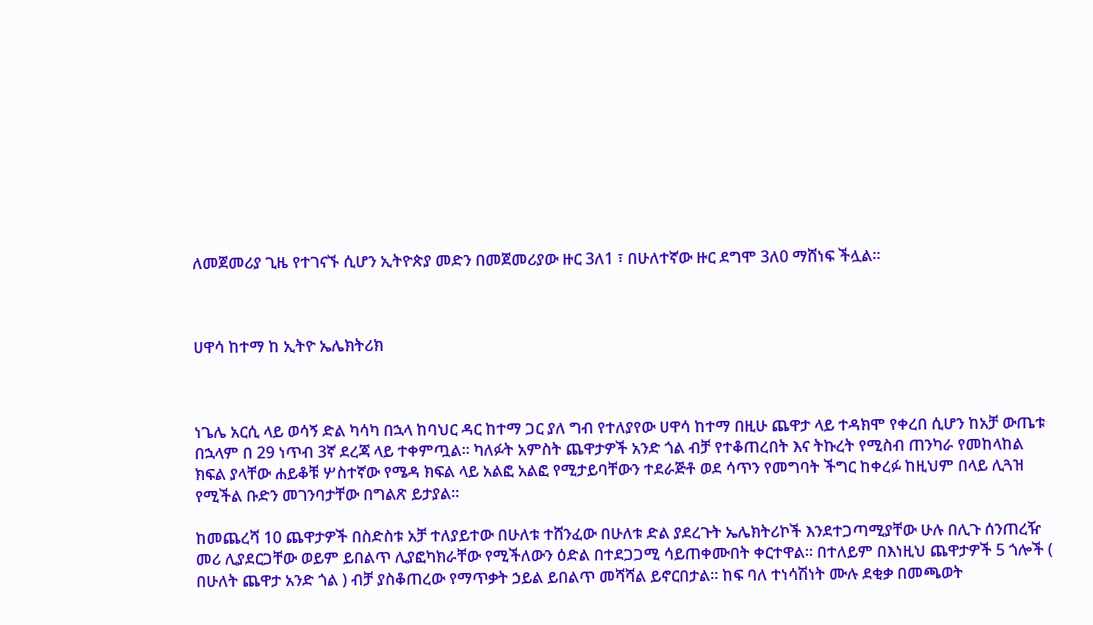ለመጀመሪያ ጊዜ የተገናኙ ሲሆን ኢትዮጵያ መድን በመጀመሪያው ዙር 3ለ1 ፣ በሁለተኛው ዙር ደግሞ 3ለ0 ማሸነፍ ችሏል።



ሀዋሳ ከተማ ከ ኢትዮ ኤሌክትሪክ



ነጌሌ አርሲ ላይ ወሳኝ ድል ካሳካ በኋላ ከባህር ዳር ከተማ ጋር ያለ ግብ የተለያየው ሀዋሳ ከተማ በዚሁ ጨዋታ ላይ ተዳክሞ የቀረበ ሲሆን ከአቻ ውጤቱ በኋላም በ 29 ነጥብ 3ኛ ደረጃ ላይ ተቀምጧል። ካለፉት አምስት ጨዋታዎች አንድ ጎል ብቻ የተቆጠረበት እና ትኩረት የሚስብ ጠንካራ የመከላከል ክፍል ያላቸው ሐይቆቹ ሦስተኛው የሜዳ ክፍል ላይ አልፎ አልፎ የሚታይባቸውን ተደራጅቶ ወደ ሳጥን የመግባት ችግር ከቀረፉ ከዚህም በላይ ሊጓዝ የሚችል ቡድን መገንባታቸው በግልጽ ይታያል።

ከመጨረሻ 10 ጨዋታዎች በስድስቱ አቻ ተለያይተው በሁለቱ ተሸንፈው በሁለቱ ድል ያደረጉት ኤሌክትሪኮች እንደተጋጣሚያቸው ሁሉ በሊጉ ሰንጠረዥ መሪ ሊያደርጋቸው ወይም ይበልጥ ሊያፎካክራቸው የሚችለውን ዕድል በተደጋጋሚ ሳይጠቀሙበት ቀርተዋል። በተለይም በእነዚህ ጨዋታዎች 5 ጎሎች ( በሁለት ጨዋታ አንድ ጎል ) ብቻ ያስቆጠረው የማጥቃት ኃይል ይበልጥ መሻሻል ይኖርበታል። ከፍ ባለ ተነሳሽነት ሙሉ ደቂቃ በመጫወት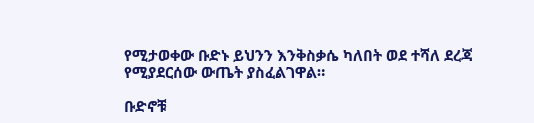የሚታወቀው ቡድኑ ይህንን እንቅስቃሴ ካለበት ወደ ተሻለ ደረጃ የሚያደርሰው ውጤት ያስፈልገዋል።

ቡድኖቹ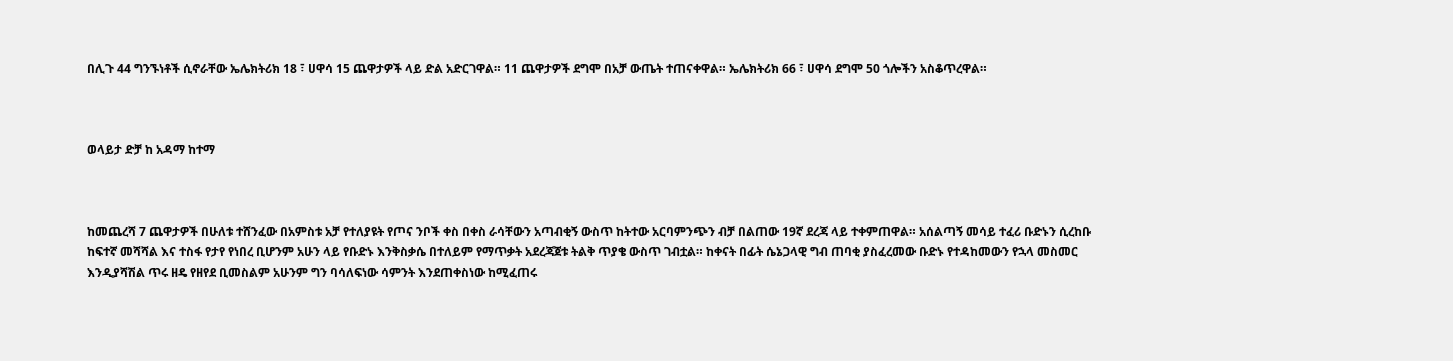በሊጉ 44 ግንኙነቶች ሲኖራቸው ኤሌክትሪክ 18 ፣ ሀዋሳ 15 ጨዋታዎች ላይ ድል አድርገዋል። 11 ጨዋታዎች ደግሞ በአቻ ውጤት ተጠናቀዋል። ኤሌክትሪክ 66 ፣ ሀዋሳ ደግሞ 50 ጎሎችን አስቆጥረዋል።



ወላይታ ድቻ ከ አዳማ ከተማ



ከመጨረሻ 7 ጨዋታዎች በሁለቱ ተሸንፈው በአምስቱ አቻ የተለያዩት የጦና ንቦች ቀስ በቀስ ራሳቸውን አጣብቂኝ ውስጥ ከትተው አርባምንጭን ብቻ በልጠው 19ኛ ደረጃ ላይ ተቀምጠዋል። አሰልጣኝ መሳይ ተፈሪ ቡድኑን ሲረከቡ ከፍተኛ መሻሻል እና ተስፋ የታየ የነበረ ቢሆንም አሁን ላይ የቡድኑ እንቅስቃሴ በተለይም የማጥቃት አደረጃጀቱ ትልቅ ጥያቄ ውስጥ ገብቷል። ከቀናት በፊት ሴኔጋላዊ ግብ ጠባቂ ያስፈረመው ቡድኑ የተዳከመውን የኋላ መስመር እንዲያሻሽል ጥሩ ዘዴ የዘየደ ቢመስልም አሁንም ግን ባሳለፍነው ሳምንት እንደጠቀስነው ከሚፈጠሩ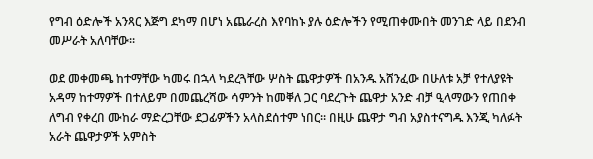የግብ ዕድሎች አንጻር እጅግ ደካማ በሆነ አጨራረስ እየባከኑ ያሉ ዕድሎችን የሚጠቀሙበት መንገድ ላይ በደንብ መሥራት አለባቸው።

ወደ መቀመጫ ከተማቸው ካመሩ በኋላ ካደረጓቸው ሦስት ጨዋታዎች በአንዱ አሸንፈው በሁለቱ አቻ የተለያዩት አዳማ ከተማዎች በተለይም በመጨረሻው ሳምንት ከመቐለ ጋር ባደረጉት ጨዋታ አንድ ብቻ ዒላማውን የጠበቀ ለግብ የቀረበ ሙከራ ማድረጋቸው ደጋፊዎችን አላስደሰተም ነበር። በዚሁ ጨዋታ ግብ አያስተናግዱ እንጂ ካለፉት አራት ጨዋታዎች አምስት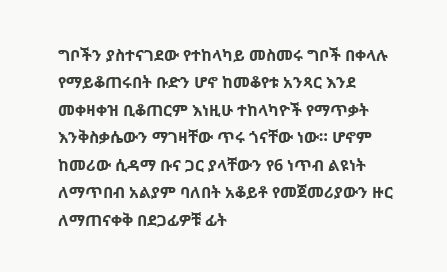ግቦችን ያስተናገደው የተከላካይ መስመሩ ግቦች በቀላሉ የማይቆጠሩበት ቡድን ሆኖ ከመቆየቱ አንጻር እንደ መቀዛቀዝ ቢቆጠርም እነዚሁ ተከላካዮች የማጥቃት እንቅስቃሴውን ማገዛቸው ጥሩ ጎናቸው ነው። ሆኖም ከመሪው ሲዳማ ቡና ጋር ያላቸውን የ6 ነጥብ ልዩነት ለማጥበብ አልያም ባለበት አቆይቶ የመጀመሪያውን ዙር ለማጠናቀቅ በደጋፊዎቹ ፊት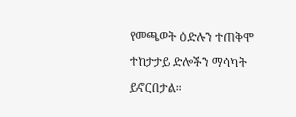የመጫወት ዕድሉን ተጠቅሞ ተከታታይ ድሎችን ማሳካት ይኖርበታል።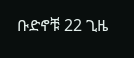ቡድኖቹ 22 ጊዜ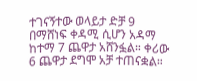ተገናኝተው ወላይታ ድቻ 9 በማሸነፍ ቀዳሚ ሲሆን አዳማ ከተማ 7 ጨዋታ አሸንፏል። ቀሪው 6 ጨዋታ ደግሞ አቻ ተጠናቋል።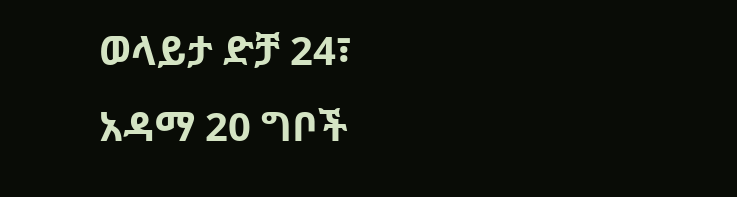ወላይታ ድቻ 24፣ አዳማ 20 ግቦች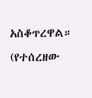አስቆጥረዋል። (የተሰረዘው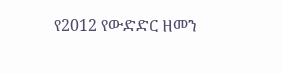የ2012 የውድድር ዘመን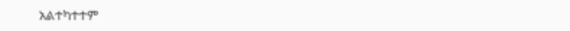አልተካተተም